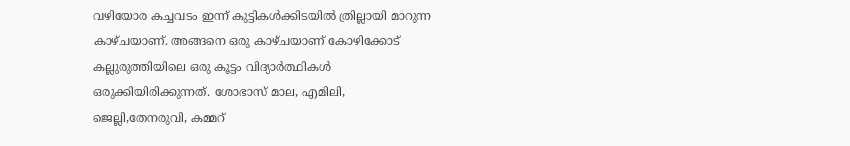വഴിയോര കച്ചവടം ഇന്ന് കുട്ടികൾക്കിടയിൽ ത്രില്ലായി മാറുന്ന കാഴ്ചയാണ്. അങ്ങനെ ഒരു കാഴ്ചയാണ് കോഴിക്കോട് കല്ലുരുത്തിയിലെ ഒരു കൂട്ടം വിദ്യാർത്ഥികൾ ഒരുക്കിയിരിക്കുന്നത്. ശോഭാസ് മാല, എമിലി, ജെല്ലി,തേനരുവി, കമ്മറ്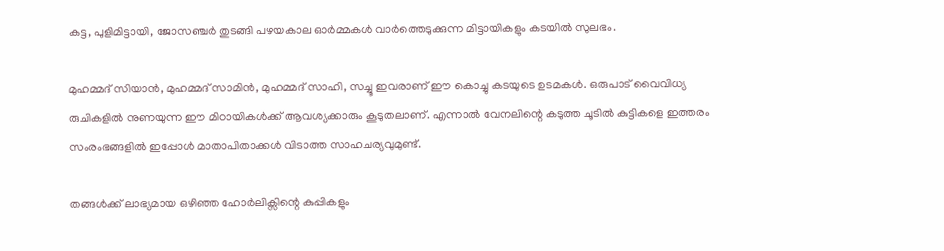കട്ട, പുളിമിട്ടായി, ജോസഞ്ചർ തുടങ്ങി പഴയകാല ഓർമ്മകൾ വാർത്തെടുക്കുന്ന മിട്ടായികളും കടയിൽ സുലഭം.

മുഹമ്മദ് സിയാൻ, മുഹമ്മദ് സാമിൻ, മുഹമ്മദ് സാഹി, സച്ചൂ ഇവരാണ് ഈ കൊച്ചു കടയുടെ ഉടമകൾ. ഒരുപാട് വൈവിധ്യ രുചികളിൽ നുണയുന്ന ഈ മിഠായികൾക്ക് ആവശ്യക്കാരും കൂടുതലാണ്. എന്നാൽ വേനലിന്റെ കടുത്ത ചൂടിൽ കുട്ടികളെ ഇത്തരം സംരംഭങ്ങളിൽ ഇപ്പോൾ മാതാപിതാക്കൾ വിടാത്ത സാഹചര്യവുമുണ്ട്.

തങ്ങൾക്ക് ലാഭ്യമായ ഒഴിഞ്ഞ ഹോർലിക്സിന്റെ കുപ്പികളും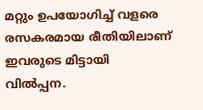മറ്റും ഉപയോഗിച്ച് വളരെ രസകരമായ രീതിയിലാണ് ഇവരുടെ മിട്ടായി വിൽപ്പന.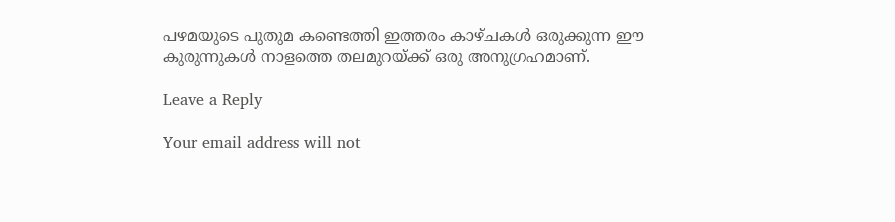പഴമയുടെ പുതുമ കണ്ടെത്തി ഇത്തരം കാഴ്ചകൾ ഒരുക്കുന്ന ഈ കുരുന്നുകൾ നാളത്തെ തലമുറയ്ക്ക് ഒരു അനുഗ്രഹമാണ്.

Leave a Reply

Your email address will not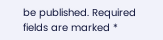be published. Required fields are marked *